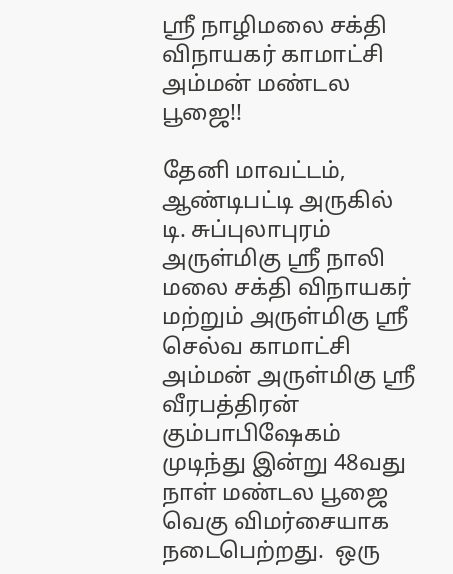ஸ்ரீ நாழிமலை சக்தி விநாயகர் காமாட்சி அம்மன் மண்டல பூஜை!!

தேனி மாவட்டம், ஆண்டிபட்டி அருகில் டி. சுப்புலாபுரம் அருள்மிகு ஸ்ரீ நாலி மலை சக்தி விநாயகர் மற்றும் அருள்மிகு ஸ்ரீ செல்வ காமாட்சி அம்மன் அருள்மிகு ஸ்ரீ வீரபத்திரன் கும்பாபிஷேகம் முடிந்து இன்று 48வது நாள் மண்டல பூஜை வெகு விமர்சையாக நடைபெற்றது.  ஒரு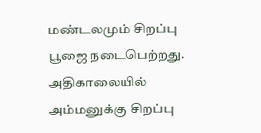மண்டலமும் சிறப்பு பூஜை நடைபெற்றது. அதிகாலையில் அம்மனுக்கு சிறப்பு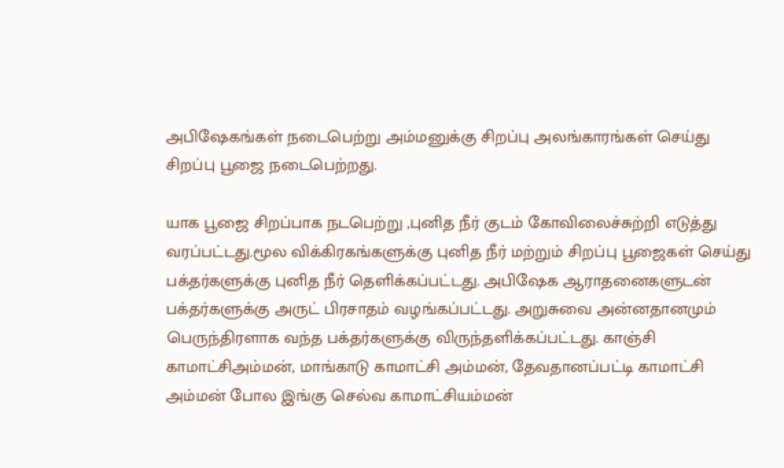அபிஷேகங்கள் நடைபெற்று அம்மனுக்கு சிறப்பு அலங்காரங்கள் செய்து சிறப்பு பூஜை நடைபெற்றது.

யாக பூஜை சிறப்பாக நடபெற்று ,புனித நீர் குடம் கோவிலைச்சுற்றி எடுத்து வரப்பட்டது.மூல விக்கிரகங்களுக்கு புனித நீர் மற்றும் சிறப்பு பூஜைகள் செய்து பக்தர்களுக்கு புனித நீர் தெளிக்கப்பட்டது. அபிஷேக ஆராதனைகளுடன் பக்தர்களுக்கு அருட் பிரசாதம் வழங்கப்பட்டது. அறுசுவை அன்னதானமும் பெருந்திரளாக வந்த பக்தர்களுக்கு விருந்தளிக்கப்பட்டது. காஞ்சி காமாட்சிஅம்மன், மாங்காடு காமாட்சி அம்மன், தேவதானப்பட்டி காமாட்சி அம்மன் போல இங்கு செல்வ காமாட்சியம்மன்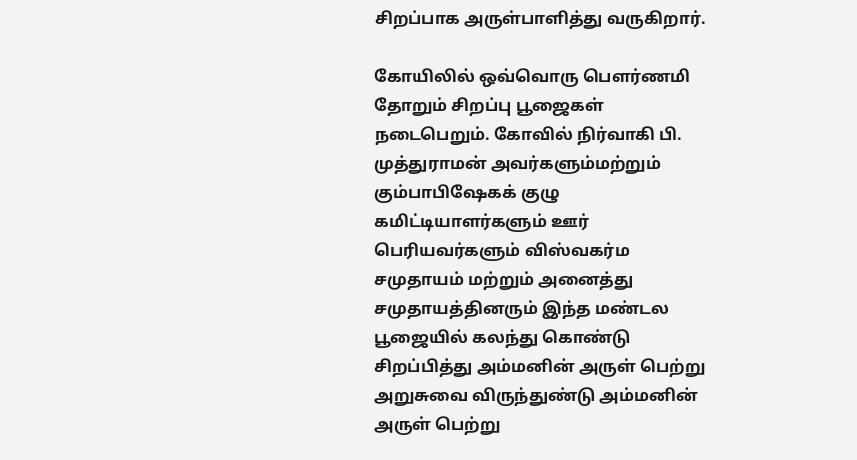சிறப்பாக அருள்பாளித்து வருகிறார்.

கோயிலில் ஒவ்வொரு பௌர்ணமி தோறும் சிறப்பு பூஜைகள் நடைபெறும். கோவில் நிர்வாகி பி. முத்துராமன் அவர்களும்மற்றும் கும்பாபிஷேகக் குழு கமிட்டியாளர்களும் ஊர் பெரியவர்களும் விஸ்வகர்ம சமுதாயம் மற்றும் அனைத்து சமுதாயத்தினரும் இந்த மண்டல பூஜையில் கலந்து கொண்டு சிறப்பித்து அம்மனின் அருள் பெற்று அறுசுவை விருந்துண்டு அம்மனின் அருள் பெற்று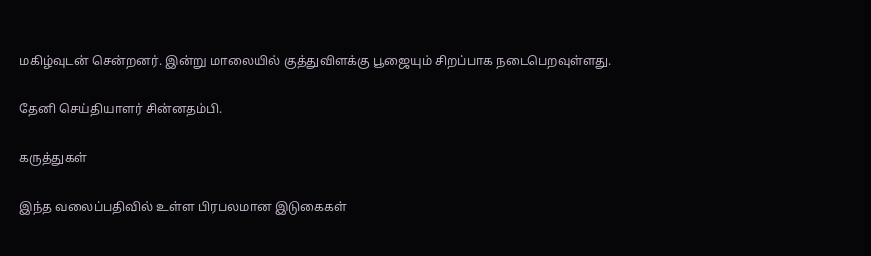மகிழ்வுடன் சென்றனர். இன்று மாலையில் குத்துவிளக்கு பூஜையும் சிறப்பாக நடைபெறவுள்ளது.

தேனி செய்தியாளர் சின்னதம்பி.

கருத்துகள்

இந்த வலைப்பதிவில் உள்ள பிரபலமான இடுகைகள்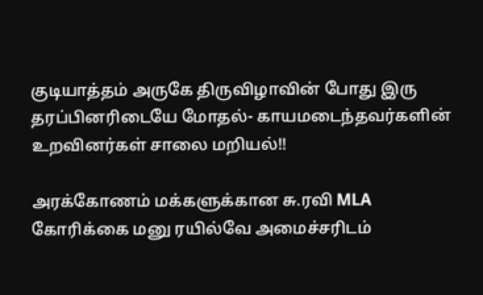குடியாத்தம் அருகே திருவிழாவின் போது இரு தரப்பினரிடையே மோதல்- காயமடைந்தவர்களின் உறவினர்கள் சாலை மறியல்!!

அரக்கோணம் மக்களுக்கான சு.ரவி MLA கோரிக்கை மனு ரயில்வே அமைச்சரிடம்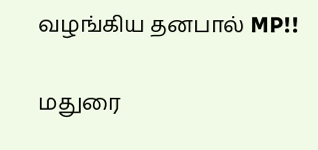வழங்கிய தனபால் MP!!

மதுரை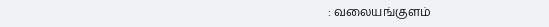: வலையங்குளம்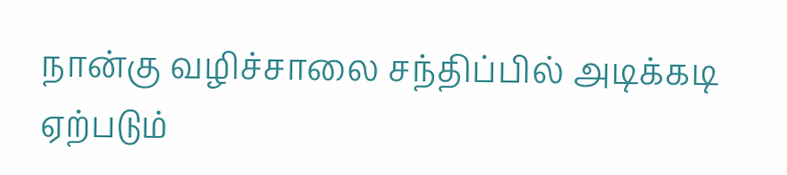நான்கு வழிச்சாலை சந்திப்பில் அடிக்கடி ஏற்படும்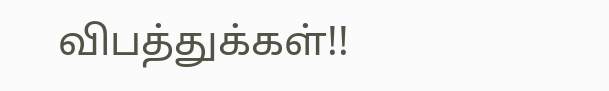விபத்துக்கள்!!